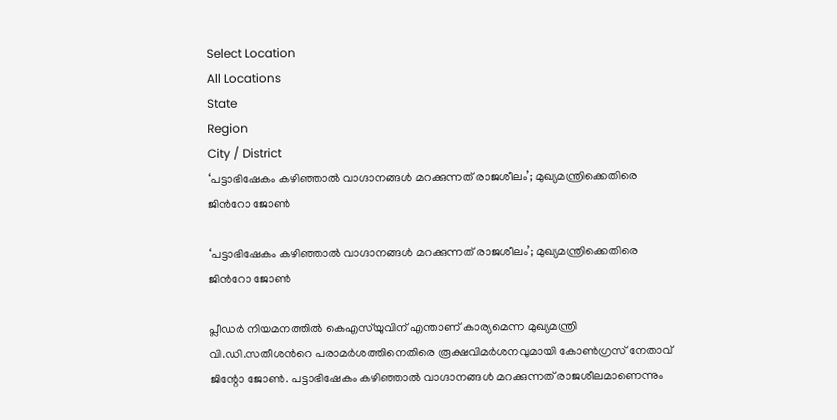Select Location
All Locations
State
Region
City / District
‘പട്ടാഭിഷേകം കഴിഞ്ഞാൽ വാഗ്ദാനങ്ങൾ മറക്കുന്നത് രാജശീലം’; മുഖ്യമന്ത്രിക്കെതിരെ ജിന്‍റോ ജോണ്‍

‘പട്ടാഭിഷേകം കഴിഞ്ഞാൽ വാഗ്ദാനങ്ങൾ മറക്കുന്നത് രാജശീലം’; മുഖ്യമന്ത്രിക്കെതിരെ ജിന്‍റോ ജോണ്‍

പ്ലീഡർ നിയമനത്തിൽ കെഎസ്‌യുവിന് എന്താണ് കാര്യമെന്ന മുഖ്യമന്ത്രി വി.ഡി.സതീശന്‍റെ പരാമര്‍ശത്തിനെതിരെ രൂക്ഷവിമർശനവുമായി കോൺഗ്രസ് നേതാവ് ജിന്റോ ജോൺ. പട്ടാഭിഷേകം കഴിഞ്ഞാൽ വാഗ്ദാനങ്ങൾ മറക്കുന്നത് രാജശീലമാണെന്നും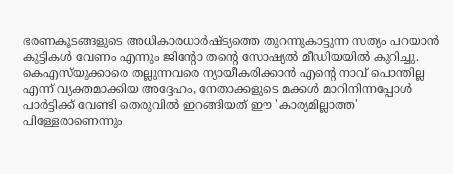ഭരണകൂടങ്ങളുടെ അധികാരധാർഷ്ട്യത്തെ തുറന്നുകാട്ടുന്ന സത്യം പറയാൻ കുട്ടികൾ വേണം എന്നും ജിന്റോ തന്റെ സോഷ്യല്‍ മീഡിയയില്‍ കുറിച്ചു. കെഎസ്‌യുക്കാരെ തല്ലുന്നവരെ ന്യായീകരിക്കാൻ എന്റെ നാവ് പൊന്തില്ല എന്ന് വ്യക്തമാക്കിയ അദ്ദേഹം, നേതാക്കളുടെ മക്കൾ മാറിനിന്നപ്പോൾ പാർട്ടിക്ക് വേണ്ടി തെരുവിൽ ഇറങ്ങിയത് ഈ 'കാര്യമില്ലാത്ത' പിള്ളേരാണെന്നും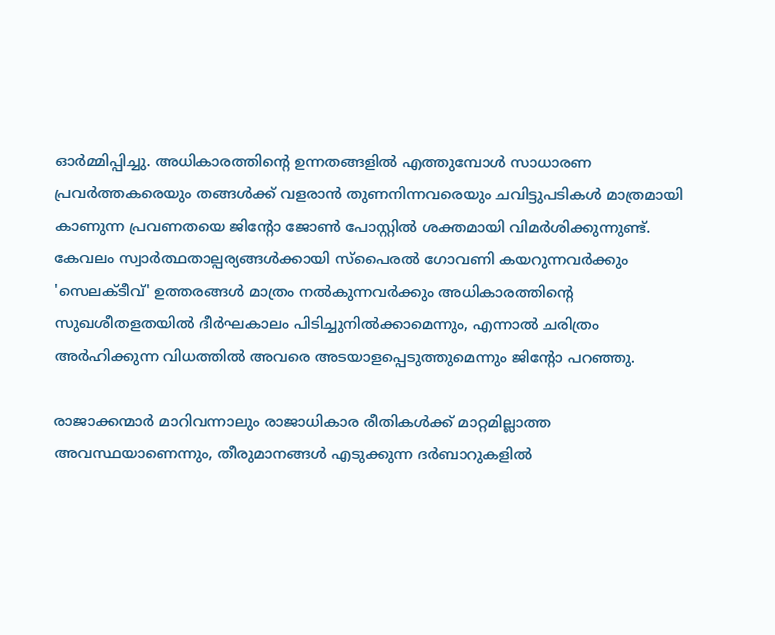ഓർമ്മിപ്പിച്ചു. അധികാരത്തിന്റെ ഉന്നതങ്ങളിൽ എത്തുമ്പോൾ സാധാരണ പ്രവർത്തകരെയും തങ്ങൾക്ക് വളരാൻ തുണനിന്നവരെയും ചവിട്ടുപടികൾ മാത്രമായി കാണുന്ന പ്രവണതയെ ജിന്റോ ജോൺ പോസ്റ്റില്‍ ശക്തമായി വിമര്‍ശിക്കുന്നുണ്ട്. കേവലം സ്വാർത്ഥതാല്പര്യങ്ങൾക്കായി സ്‌പൈരൽ ഗോവണി കയറുന്നവർക്കും 'സെലക്ടീവ്' ഉത്തരങ്ങൾ മാത്രം നൽകുന്നവർക്കും അധികാരത്തിന്റെ സുഖശീതളതയിൽ ദീർഘകാലം പിടിച്ചുനിൽക്കാമെന്നും, എന്നാൽ ചരിത്രം അർഹിക്കുന്ന വിധത്തിൽ അവരെ അടയാളപ്പെടുത്തുമെന്നും ജിന്റോ പറഞ്ഞു.

രാജാക്കന്മാർ മാറിവന്നാലും രാജാധികാര രീതികൾക്ക് മാറ്റമില്ലാത്ത അവസ്ഥയാണെന്നും, തീരുമാനങ്ങൾ എടുക്കുന്ന ദർബാറുകളിൽ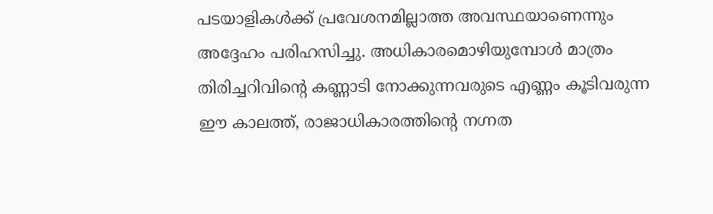പടയാളികൾക്ക് പ്രവേശനമില്ലാത്ത അവസ്ഥയാണെന്നും അദ്ദേഹം പരിഹസിച്ചു. അധികാരമൊഴിയുമ്പോൾ മാത്രം തിരിച്ചറിവിന്റെ കണ്ണാടി നോക്കുന്നവരുടെ എണ്ണം കൂടിവരുന്ന ഈ കാലത്ത്, രാജാധികാരത്തിന്റെ നഗ്നത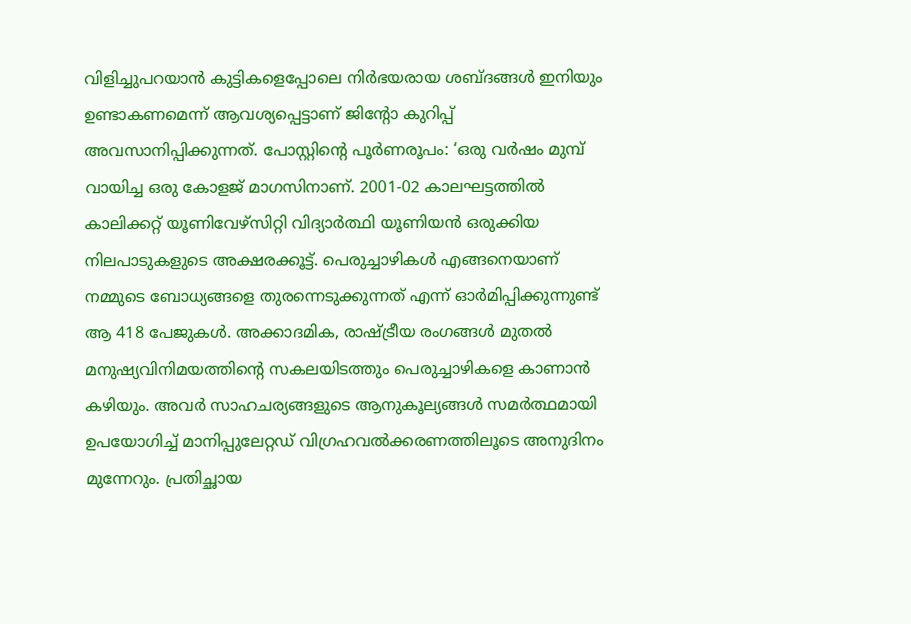വിളിച്ചുപറയാൻ കുട്ടികളെപ്പോലെ നിർഭയരായ ശബ്ദങ്ങൾ ഇനിയും ഉണ്ടാകണമെന്ന് ആവശ്യപ്പെട്ടാണ് ജിന്റോ കുറിപ്പ് അവസാനിപ്പിക്കുന്നത്. പോസ്റ്റിന്‍റെ പൂര്‍ണരൂപം: ‘ഒരു വർഷം മുമ്പ് വായിച്ച ഒരു കോളജ് മാഗസിനാണ്. 2001-02 കാലഘട്ടത്തിൽ കാലിക്കറ്റ് യൂണിവേഴ്സിറ്റി വിദ്യാർത്ഥി യൂണിയൻ ഒരുക്കിയ നിലപാടുകളുടെ അക്ഷരക്കൂട്ട്. പെരുച്ചാഴികൾ എങ്ങനെയാണ് നമ്മുടെ ബോധ്യങ്ങളെ തുരന്നെടുക്കുന്നത് എന്ന് ഓർമിപ്പിക്കുന്നുണ്ട് ആ 418 പേജുകൾ. അക്കാദമിക, രാഷ്ട്രീയ രംഗങ്ങൾ മുതൽ മനുഷ്യവിനിമയത്തിന്റെ സകലയിടത്തും പെരുച്ചാഴികളെ കാണാൻ കഴിയും. അവർ സാഹചര്യങ്ങളുടെ ആനുകൂല്യങ്ങൾ സമർത്ഥമായി ഉപയോഗിച്ച് മാനിപ്പുലേറ്റഡ് വിഗ്രഹവൽക്കരണത്തിലൂടെ അനുദിനം മുന്നേറും. പ്രതിച്ഛായ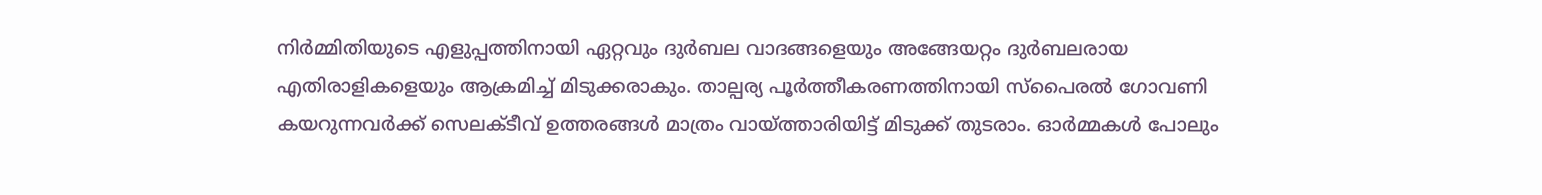നിർമ്മിതിയുടെ എളുപ്പത്തിനായി ഏറ്റവും ദുർബല വാദങ്ങളെയും അങ്ങേയറ്റം ദുർബലരായ എതിരാളികളെയും ആക്രമിച്ച് മിടുക്കരാകും. താല്പര്യ പൂർത്തീകരണത്തിനായി സ്‌പൈരൽ ഗോവണി കയറുന്നവർക്ക് സെലക്ടീവ് ഉത്തരങ്ങൾ മാത്രം വായ്ത്താരിയിട്ട് മിടുക്ക് തുടരാം. ഓർമ്മകൾ പോലും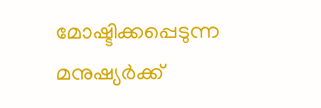മോഷ്ടിക്കപ്പെടുന്ന മനുഷ്യർക്ക്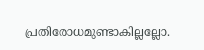പ്രതിരോധമുണ്ടാകില്ലല്ലോ.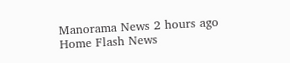Manorama News 2 hours ago
Home Flash News